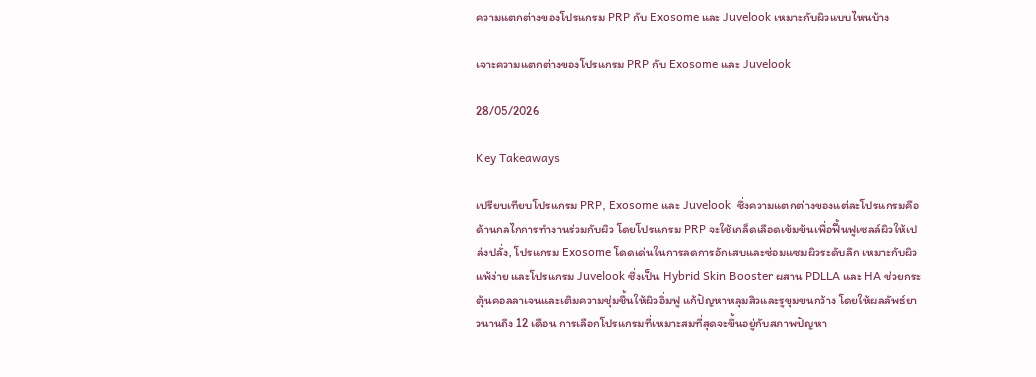ความแตกต่างของโปรแกรม PRP กับ Exosome และ Juvelook เหมาะกับผิวแบบไหนบ้าง

เจาะความแตกต่างของโปรแกรม PRP กับ Exosome และ Juvelook

28/05/2026

Key Takeaways

เปรียบเทียบโปรแกรม PRP, Exosome และ Juvelook  ซึ่งความแตกต่างของแต่ละโปรแกรมคือด้านกลไกการทำงานร่วมกับผิว โดยโปรแกรม PRP จะใช้เกล็ดเลือดเข้มข้นเพื่อฟื้นฟูเซลล์ผิวให้เปล่งปลั่ง, โปรแกรม Exosome โดดเด่นในการลดการอักเสบและซ่อมแซมผิวระดับลึก เหมาะกับผิวแพ้ง่าย และโปรแกรม Juvelook ซึ่งเป็น Hybrid Skin Booster ผสาน PDLLA และ HA ช่วยกระตุ้นคอลลาเจนและเติมความชุ่มชื้นให้ผิวอิ่มฟู แก้ปัญหาหลุมสิวและรูขุมขนกว้าง โดยให้ผลลัพธ์ยาวนานถึง 12 เดือน การเลือกโปรแกรมที่เหมาะสมที่สุดจะขึ้นอยู่กับสภาพปัญหา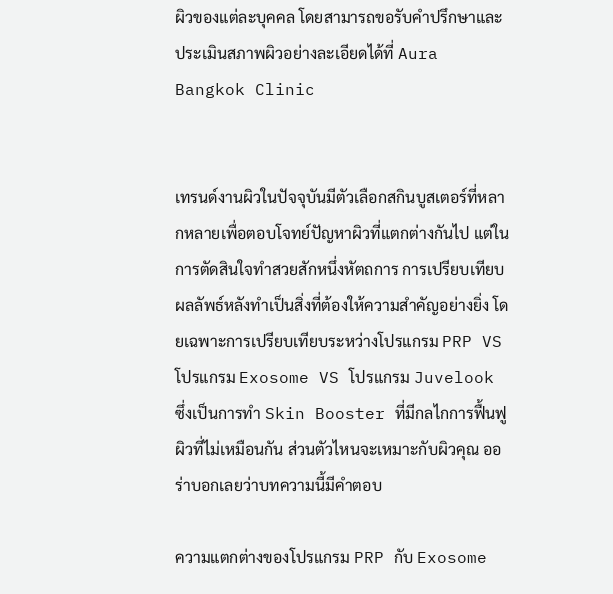ผิวของแต่ละบุคคล โดยสามารถขอรับคำปรึกษาและประเมินสภาพผิวอย่างละเอียดได้ที่ Aura Bangkok Clinic


เทรนด์งานผิวในปัจจุบันมีตัวเลือกสกินบูสเตอร์ที่หลากหลายเพื่อตอบโจทย์ปัญหาผิวที่แตกต่างกันไป แต่ในการตัดสินใจทำสวยสักหนึ่งหัตถการ การเปรียบเทียบผลลัพธ์หลังทำเป็นสิ่งที่ต้องให้ความสำคัญอย่างยิ่ง โดยเฉพาะการเปรียบเทียบระหว่างโปรแกรม PRP VS โปรแกรม Exosome VS โปรแกรม Juvelook ซึ่งเป็นการทำ Skin Booster ที่มีกลไกการฟื้นฟูผิวที่ไม่เหมือนกัน ส่วนตัวไหนจะเหมาะกับผิวคุณ ออร่าบอกเลยว่าบทความนี้มีคำตอบ

ความแตกต่างของโปรแกรม PRP กับ Exosome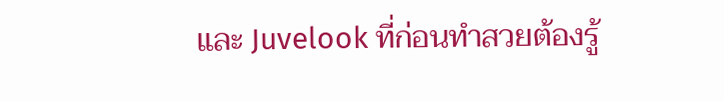และ Juvelook ที่ก่อนทำสวยต้องรู้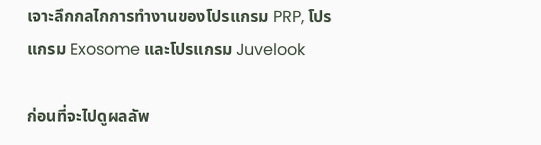เจาะลึกกลไกการทำงานของโปรแกรม PRP, โปรแกรม Exosome และโปรแกรม Juvelook

ก่อนที่จะไปดูผลลัพ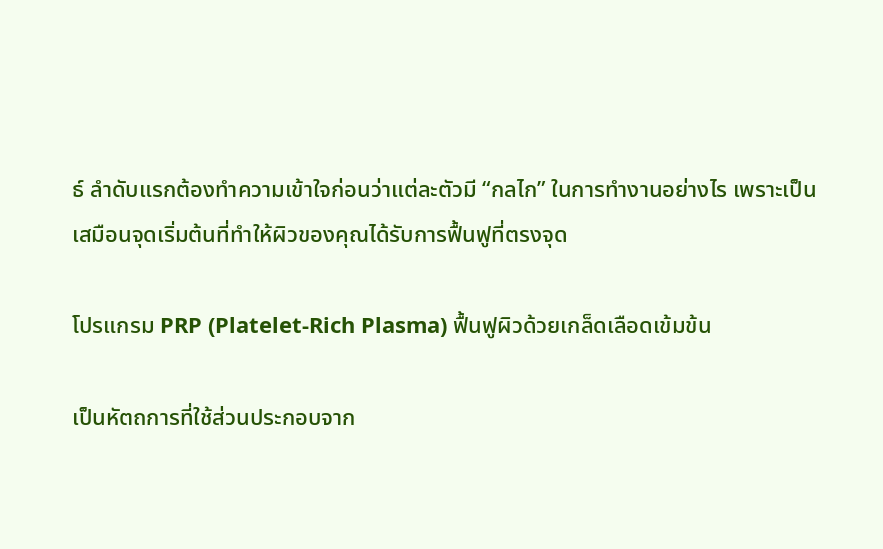ธ์ ลำดับแรกต้องทำความเข้าใจก่อนว่าแต่ละตัวมี “กลไก” ในการทำงานอย่างไร เพราะเป็นเสมือนจุดเริ่มต้นที่ทำให้ผิวของคุณได้รับการฟื้นฟูที่ตรงจุด

โปรแกรม PRP (Platelet-Rich Plasma) ฟื้นฟูผิวด้วยเกล็ดเลือดเข้มข้น

เป็นหัตถการที่ใช้ส่วนประกอบจาก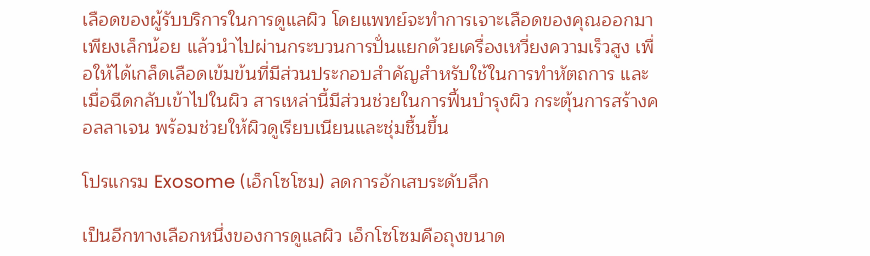เลือดของผู้รับบริการในการดูแลผิว โดยแพทย์จะทำการเจาะเลือดของคุณออกมาเพียงเล็กน้อย แล้วนำไปผ่านกระบวนการปั่นแยกด้วยเครื่องเหวี่ยงความเร็วสูง เพื่อให้ได้เกล็ดเลือดเข้มข้นที่มีส่วนประกอบสำคัญสำหรับใช้ในการทำหัตถการ และเมื่อฉีดกลับเข้าไปในผิว สารเหล่านี้มีส่วนช่วยในการฟื้นบำรุงผิว กระตุ้นการสร้างคอลลาเจน พร้อมช่วยให้ผิวดูเรียบเนียนและชุ่มชื้นขึ้น

โปรแกรม Exosome (เอ็กโซโซม) ลดการอักเสบระดับลึก

เป็นอีกทางเลือกหนึ่งของการดูแลผิว เอ็กโซโซมคือถุงขนาด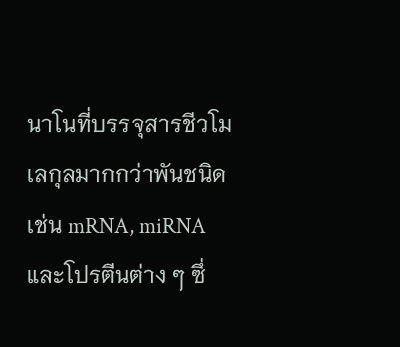นาโนที่บรรจุสารชีวโมเลกุลมากกว่าพันชนิด เช่น mRNA, miRNA และโปรตีนต่าง ๆ ซึ่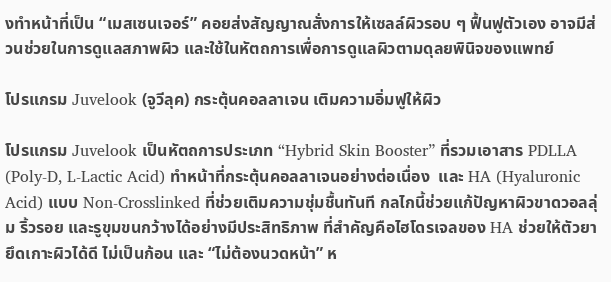งทำหน้าที่เป็น “เมสเซนเจอร์” คอยส่งสัญญาณสั่งการให้เซลล์ผิวรอบ ๆ ฟื้นฟูตัวเอง อาจมีส่วนช่วยในการดูแลสภาพผิว และใช้ในหัตถการเพื่อการดูแลผิวตามดุลยพินิจของแพทย์

โปรแกรม Juvelook (จูวีลุค) กระตุ้นคอลลาเจน เติมความอิ่มฟูให้ผิว

โปรแกรม Juvelook เป็นหัตถการประเภท “Hybrid Skin Booster” ที่รวมเอาสาร PDLLA (Poly-D, L-Lactic Acid) ทำหน้าที่กระตุ้นคอลลาเจนอย่างต่อเนื่อง  และ HA (Hyaluronic Acid) แบบ Non-Crosslinked ที่ช่วยเติมความชุ่มชื้นทันที กลไกนี้ช่วยแก้ปัญหาผิวขาดวอลลุ่ม ริ้วรอย และรูขุมขนกว้างได้อย่างมีประสิทธิภาพ ที่สำคัญคือไฮโดรเจลของ HA ช่วยให้ตัวยายึดเกาะผิวได้ดี ไม่เป็นก้อน และ “ไม่ต้องนวดหน้า” ห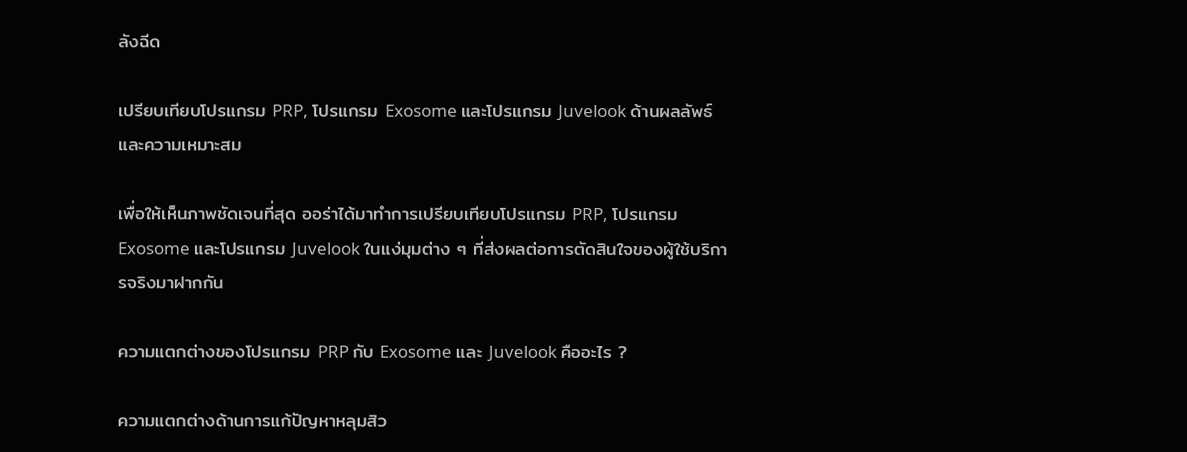ลังฉีด

เปรียบเทียบโปรแกรม PRP, โปรแกรม Exosome และโปรแกรม Juvelook ด้านผลลัพธ์และความเหมาะสม

เพื่อให้เห็นภาพชัดเจนที่สุด ออร่าได้มาทำการเปรียบเทียบโปรแกรม PRP, โปรแกรม Exosome และโปรแกรม Juvelook ในแง่มุมต่าง ๆ ที่ส่งผลต่อการตัดสินใจของผู้ใช้บริการจริงมาฝากกัน

ความแตกต่างของโปรแกรม PRP กับ Exosome และ Juvelook คืออะไร ?

ความแตกต่างด้านการแก้ปัญหาหลุมสิว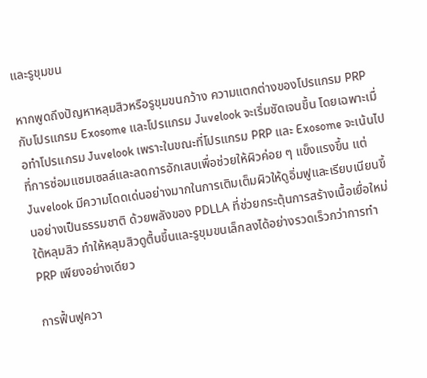และรูขุมขน

หากพูดถึงปัญหาหลุมสิวหรือรูขุมขนกว้าง ความแตกต่างของโปรแกรม PRP กับโปรแกรม Exosome และโปรแกรม Juvelook จะเริ่มชัดเจนขึ้น โดยเฉพาะเมื่อทำโปรแกรม Juvelook เพราะในขณะที่โปรแกรม PRP และ Exosome จะเน้นไปที่การซ่อมแซมเซลล์และลดการอักเสบเพื่อช่วยให้ผิวค่อย ๆ แข็งแรงขึ้น แต่ Juvelook มีความโดดเด่นอย่างมากในการเติมเต็มผิวให้ดูอิ่มฟูและเรียบเนียนขึ้นอย่างเป็นธรรมชาติ ด้วยพลังของ PDLLA ที่ช่วยกระตุ้นการสร้างเนื้อเยื่อใหม่ใต้หลุมสิว ทำให้หลุมสิวดูตื้นขึ้นและรูขุมขนเล็กลงได้อย่างรวดเร็วกว่าการทำ PRP เพียงอย่างเดียว

การฟื้นฟูควา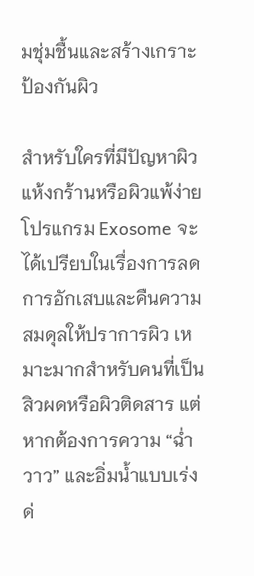มชุ่มชื้นและสร้างเกราะป้องกันผิว

สำหรับใครที่มีปัญหาผิวแห้งกร้านหรือผิวแพ้ง่าย โปรแกรม Exosome จะได้เปรียบในเรื่องการลดการอักเสบและคืนความสมดุลให้ปราการผิว เหมาะมากสำหรับคนที่เป็นสิวผดหรือผิวติดสาร แต่หากต้องการความ “ฉ่ำวาว” และอิ่มน้ำแบบเร่งด่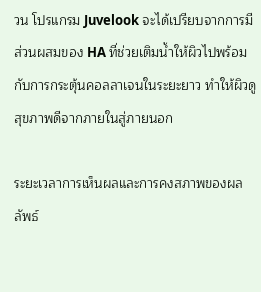วน โปรแกรม Juvelook จะได้เปรียบจากการมีส่วนผสมของ HA ที่ช่วยเติมน้ำให้ผิวไปพร้อมกับการกระตุ้นคอลลาเจนในระยะยาว ทำให้ผิวดูสุขภาพดีจากภายในสู่ภายนอก

ระยะเวลาการเห็นผลและการคงสภาพของผลลัพธ์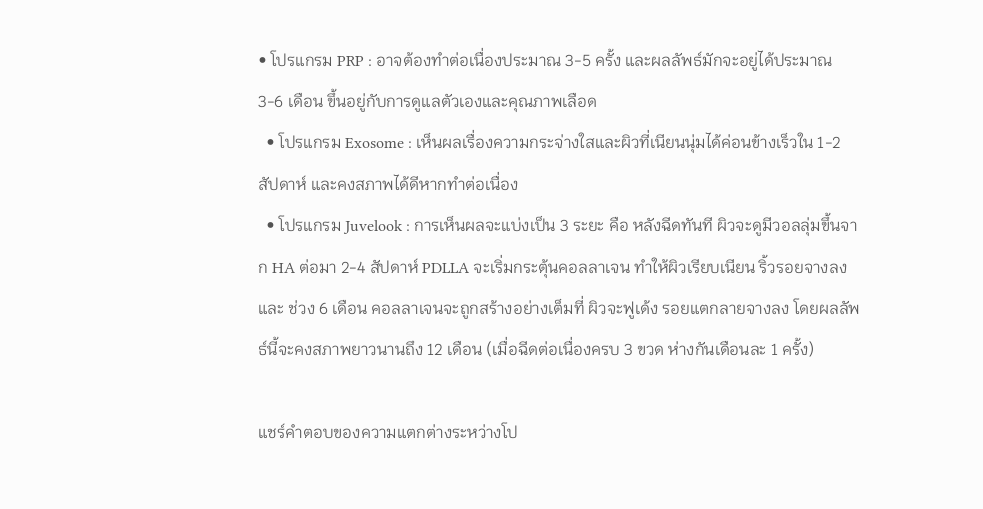• โปรแกรม PRP : อาจต้องทำต่อเนื่องประมาณ 3-5 ครั้ง และผลลัพธ์มักจะอยู่ได้ประมาณ 3-6 เดือน ขึ้นอยู่กับการดูแลตัวเองและคุณภาพเลือด
  • โปรแกรม Exosome : เห็นผลเรื่องความกระจ่างใสและผิวที่เนียนนุ่มได้ค่อนข้างเร็วใน 1-2 สัปดาห์ และคงสภาพได้ดีหากทำต่อเนื่อง
  • โปรแกรม Juvelook : การเห็นผลจะแบ่งเป็น 3 ระยะ คือ หลังฉีดทันที ผิวจะดูมีวอลลุ่มขึ้นจาก HA ต่อมา 2-4 สัปดาห์ PDLLA จะเริ่มกระตุ้นคอลลาเจน ทำให้ผิวเรียบเนียน ริ้วรอยจางลง และ ช่วง 6 เดือน คอลลาเจนจะถูกสร้างอย่างเต็มที่ ผิวจะฟูเด้ง รอยแตกลายจางลง โดยผลลัพธ์นี้จะคงสภาพยาวนานถึง 12 เดือน (เมื่อฉีดต่อเนื่องครบ 3 ขวด ห่างกันเดือนละ 1 ครั้ง)

แชร์คำตอบของความแตกต่างระหว่างโป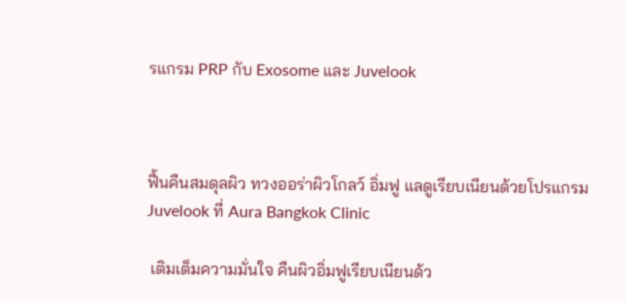รแกรม PRP กับ Exosome และ Juvelook



ฟื้นคืนสมดุลผิว ทวงออร่าผิวโกลว์ อิ่มฟู แลดูเรียบเนียนด้วยโปรแกรม Juvelook ที่ Aura Bangkok Clinic

 เติมเต็มความมั่นใจ คืนผิวอิ่มฟูเรียบเนียนด้ว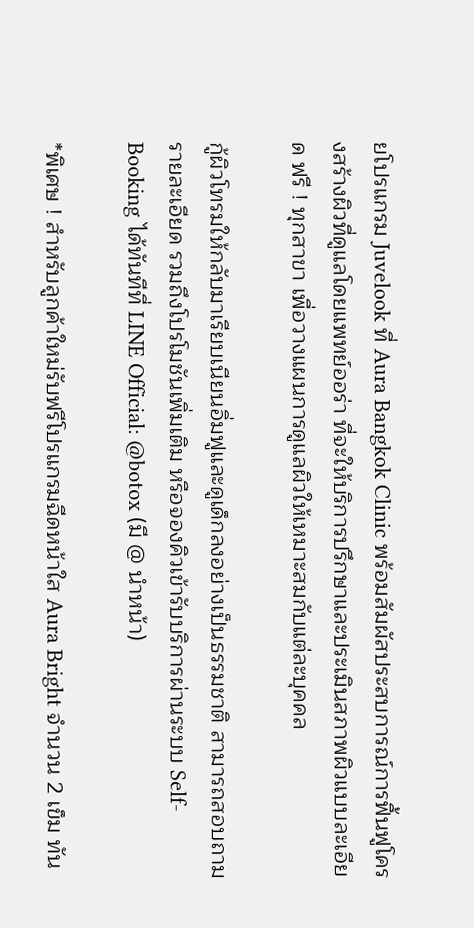ยโปรแกรม Juvelook ที่ Aura Bangkok Clinic พร้อมสัมผัสประสบการณ์การฟื้นฟูโครงสร้างผิวที่ดูแลโดยแพทย์ออร่า ที่จะให้บริการปรึกษาและประเมินสภาพผิวแบบละเอียด ฟรี ! ทุกสาขา เพื่อวางแผนการดูแลผิวให้เหมาะสมกับแต่ละบุคคล

กู้ผิวโทรมให้กลับมาเรียบเนียนอิ่มฟูและดูเด็กลงอย่างเป็นธรรมชาติ สามารถสอบถามรายละเอียด รวมถึงโปรโมชันเพิ่มเติม หรือจองคิวเข้ารับบริการผ่านระบบ Self-Booking ได้ทันทีที่ LINE Official: @botox (มี @ นำหน้า)

*พิเศษ ! สำหรับลูกค้าใหม่รับฟรีโปรแกรมฉีดหน้าใส Aura Bright จำนวน 2 เข็ม ทัน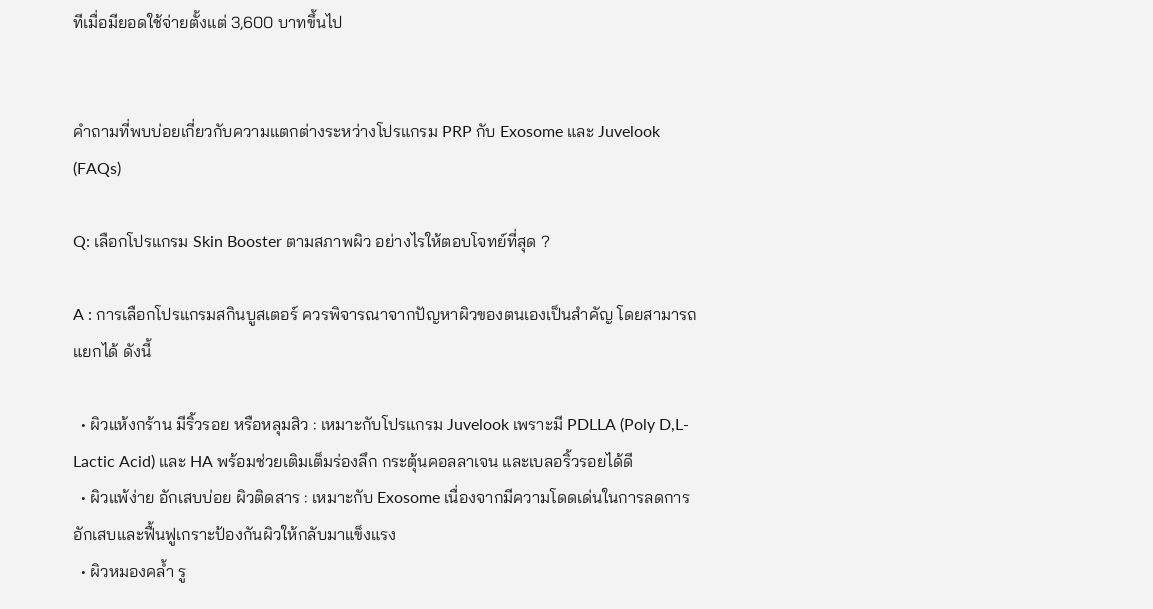ทีเมื่อมียอดใช้จ่ายตั้งแต่ 3,600 บาทขึ้นไป


คำถามที่พบบ่อยเกี่ยวกับความแตกต่างระหว่างโปรแกรม PRP กับ Exosome และ Juvelook (FAQs)

Q: เลือกโปรแกรม Skin Booster ตามสภาพผิว อย่างไรให้ตอบโจทย์ที่สุด ?

A : การเลือกโปรแกรมสกินบูสเตอร์ ควรพิจารณาจากปัญหาผิวของตนเองเป็นสำคัญ โดยสามารถแยกได้ ดังนี้

  • ผิวแห้งกร้าน มีริ้วรอย หรือหลุมสิว : เหมาะกับโปรแกรม Juvelook เพราะมี PDLLA (Poly D,L-Lactic Acid) และ HA พร้อมช่วยเติมเต็มร่องลึก กระตุ้นคอลลาเจน และเบลอริ้วรอยได้ดี
  • ผิวแพ้ง่าย อักเสบบ่อย ผิวติดสาร : เหมาะกับ Exosome เนื่องจากมีความโดดเด่นในการลดการอักเสบและฟื้นฟูเกราะป้องกันผิวให้กลับมาแข็งแรง
  • ผิวหมองคล้ำ รู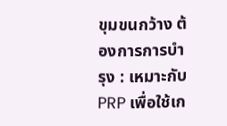ขุมขนกว้าง ต้องการการบำรุง : เหมาะกับ PRP เพื่อใช้เก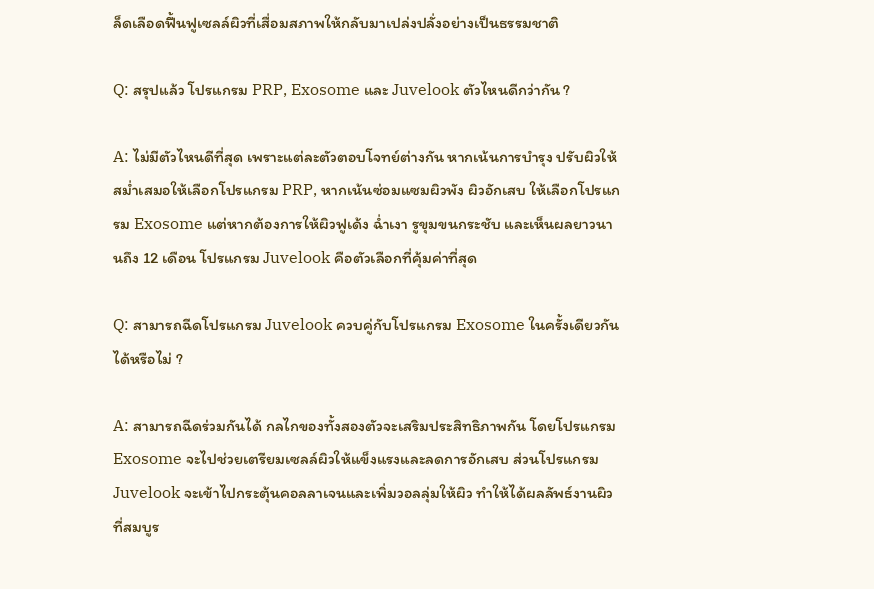ล็ดเลือดฟื้นฟูเซลล์ผิวที่เสื่อมสภาพให้กลับมาเปล่งปลั่งอย่างเป็นธรรมชาติ

Q: สรุปแล้ว โปรแกรม PRP, Exosome และ Juvelook ตัวไหนดีกว่ากัน ?

A: ไม่มีตัวไหนดีที่สุด เพราะแต่ละตัวตอบโจทย์ต่างกัน หากเน้นการบำรุง ปรับผิวให้สม่ำเสมอให้เลือกโปรแกรม PRP, หากเน้นซ่อมแซมผิวพัง ผิวอักเสบ ให้เลือกโปรแกรม Exosome แต่หากต้องการให้ผิวฟูเด้ง ฉ่ำเงา รูขุมขนกระชับ และเห็นผลยาวนานถึง 12 เดือน โปรแกรม Juvelook คือตัวเลือกที่คุ้มค่าที่สุด

Q: สามารถฉีดโปรแกรม Juvelook ควบคู่กับโปรแกรม Exosome ในครั้งเดียวกันได้หรือไม่ ?

A: สามารถฉีดร่วมกันได้ กลไกของทั้งสองตัวจะเสริมประสิทธิภาพกัน โดยโปรแกรม Exosome จะไปช่วยเตรียมเซลล์ผิวให้แข็งแรงและลดการอักเสบ ส่วนโปรแกรม Juvelook จะเข้าไปกระตุ้นคอลลาเจนและเพิ่มวอลลุ่มให้ผิว ทำให้ได้ผลลัพธ์งานผิวที่สมบูร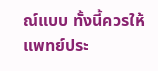ณ์แบบ ทั้งนี้ควรให้แพทย์ประ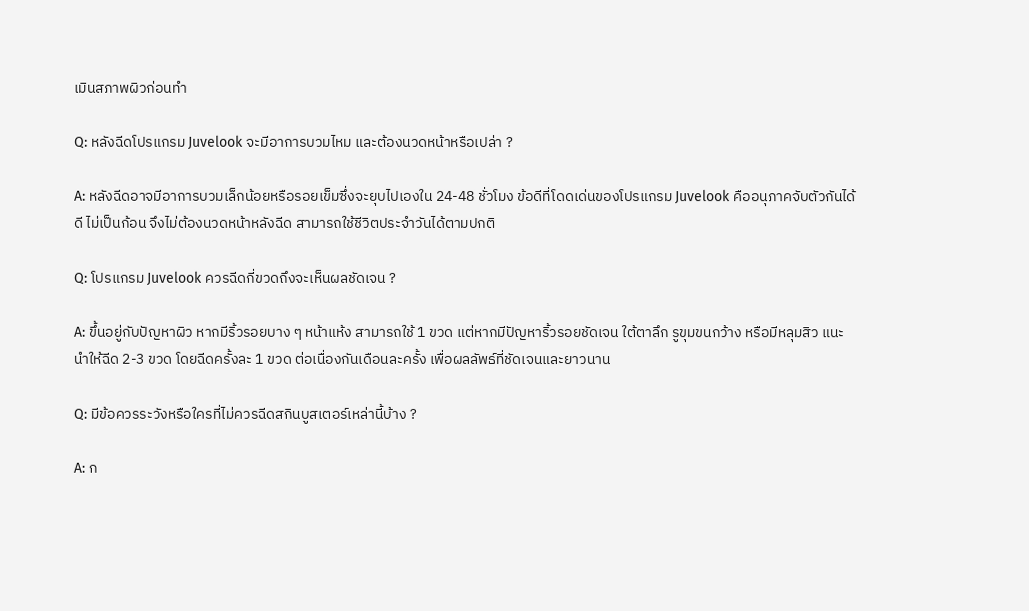เมินสภาพผิวก่อนทำ

Q: หลังฉีดโปรแกรม Juvelook จะมีอาการบวมไหม และต้องนวดหน้าหรือเปล่า ?

A: หลังฉีดอาจมีอาการบวมเล็กน้อยหรือรอยเข็มซึ่งจะยุบไปเองใน 24-48 ชั่วโมง ข้อดีที่โดดเด่นของโปรแกรม Juvelook คืออนุภาคจับตัวกันได้ดี ไม่เป็นก้อน จึงไม่ต้องนวดหน้าหลังฉีด สามารถใช้ชีวิตประจำวันได้ตามปกติ

Q: โปรแกรม Juvelook ควรฉีดกี่ขวดถึงจะเห็นผลชัดเจน ?

A: ขึ้นอยู่กับปัญหาผิว หากมีริ้วรอยบาง ๆ หน้าแห้ง สามารถใช้ 1 ขวด แต่หากมีปัญหาริ้วรอยชัดเจน ใต้ตาลึก รูขุมขนกว้าง หรือมีหลุมสิว แนะนำให้ฉีด 2-3 ขวด โดยฉีดครั้งละ 1 ขวด ต่อเนื่องกันเดือนละครั้ง เพื่อผลลัพธ์ที่ชัดเจนและยาวนาน

Q: มีข้อควรระวังหรือใครที่ไม่ควรฉีดสกินบูสเตอร์เหล่านี้บ้าง ?

A: ก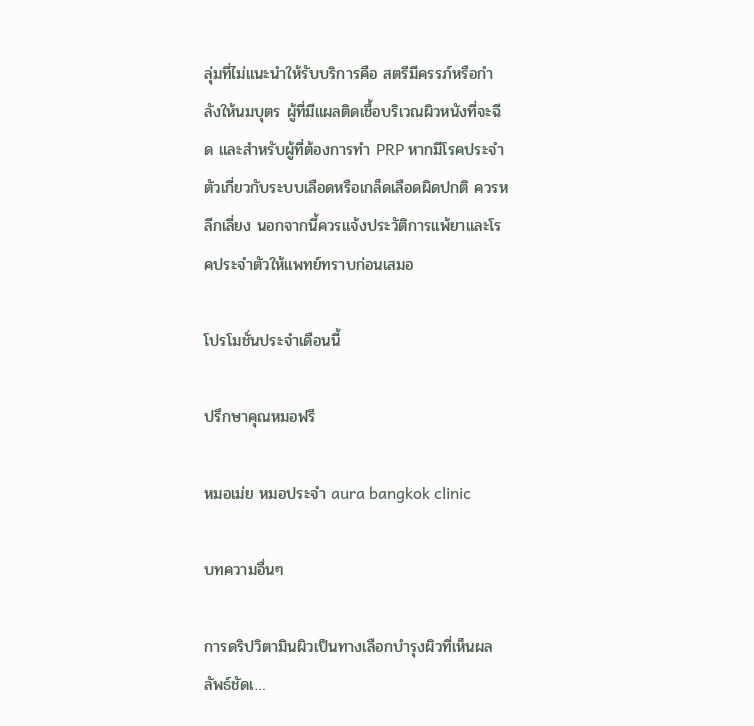ลุ่มที่ไม่แนะนำให้รับบริการคือ สตรีมีครรภ์หรือกำลังให้นมบุตร ผู้ที่มีแผลติดเชื้อบริเวณผิวหนังที่จะฉีด และสำหรับผู้ที่ต้องการทำ PRP หากมีโรคประจำตัวเกี่ยวกับระบบเลือดหรือเกล็ดเลือดผิดปกติ ควรหลีกเลี่ยง นอกจากนี้ควรแจ้งประวัติการแพ้ยาและโรคประจำตัวให้แพทย์ทราบก่อนเสมอ

โปรโมชั่นประจำเดือนนี้

ปรึกษาคุณหมอฟรี

หมอเม่ย หมอประจำ aura bangkok clinic

บทความอื่นๆ

การดริปวิตามินผิวเป็นทางเลือกบำรุงผิวที่เห็นผลลัพธ์ชัดเ…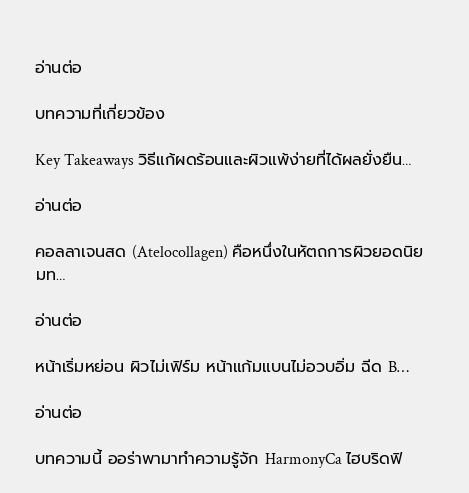อ่านต่อ

บทความที่เกี่ยวข้อง

Key Takeaways วิธีแก้ผดร้อนและผิวแพ้ง่ายที่ได้ผลยั่งยืน…

อ่านต่อ

คอลลาเจนสด (Atelocollagen) คือหนึ่งในหัตถการผิวยอดนิยมท…

อ่านต่อ

หน้าเริ่มหย่อน ผิวไม่เฟิร์ม หน้าแก้มแบนไม่อวบอิ่ม ฉีด B…

อ่านต่อ

บทความนี้ ออร่าพามาทำความรู้จัก HarmonyCa ไฮบริดฟิ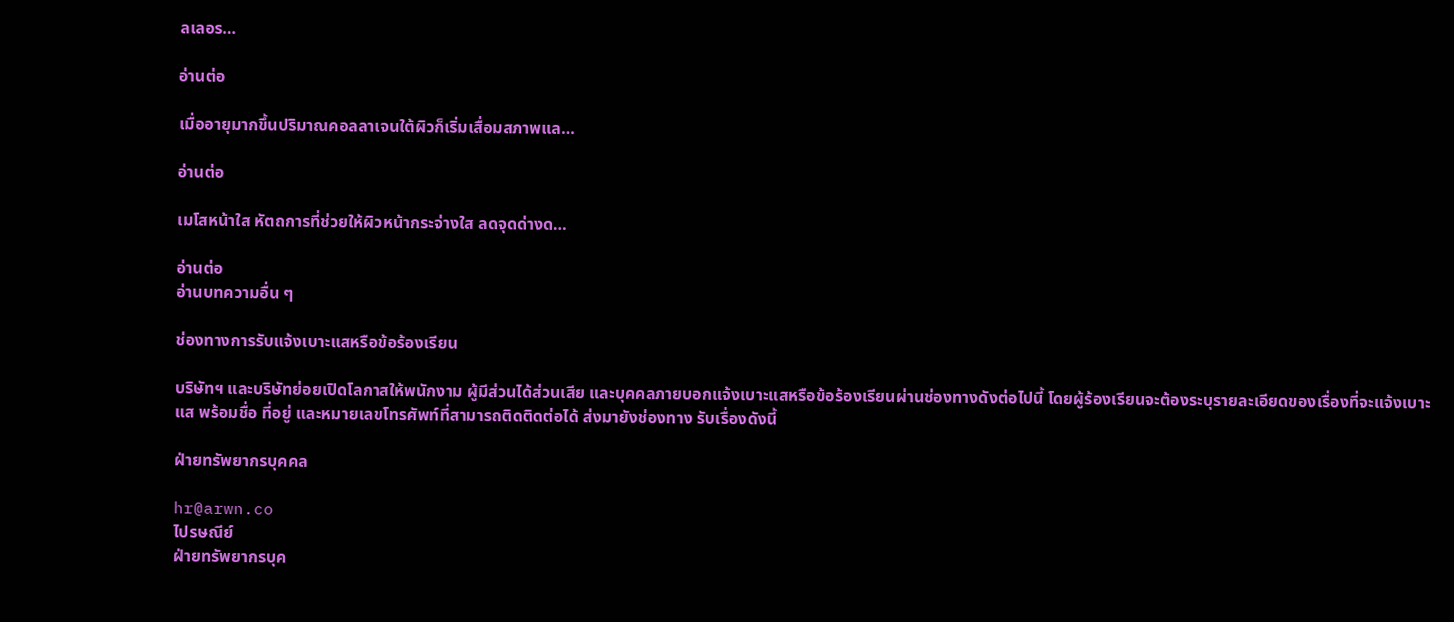ลเลอร…

อ่านต่อ

เมื่ออายุมากขึ้นปริมาณคอลลาเจนใต้ผิวก็เริ่มเสื่อมสภาพแล…

อ่านต่อ

เมโสหน้าใส หัตถการที่ช่วยให้ผิวหน้ากระจ่างใส ลดจุดด่างด…

อ่านต่อ
อ่านบทความอื่น ๆ

ช่องทางการรับแจ้งเบาะแสหรือข้อร้องเรียน

บริษัทฯ และบริษัทย่อยเปิดโลกาสให้พนักงาม ผู้มีส่วนได้ส่วนเสีย และบุคคลภายบอกแจ้งเบาะแสหรือข้อร้องเรียนผ่านช่องทางดังต่อไปนี้ โดยผู้ร้องเรียนจะต้องระบุรายละเอียดของเรื่องที่จะแจ้งเบาะแส พร้อมชื่อ ที่อยู่ และหมายเลขโทรศัพท์ที่สามารถติดติดต่อได้ ส่งมายังช่องทาง รับเรื่องดังนี้

ฝ่ายทรัพยากรบุคคล

hr@arwn.co
ไปรษณีย์
ฝ่ายทรัพยากรบุค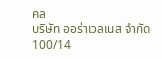คล
บริษัท ออร่าเวลเนส จำกัด
100/14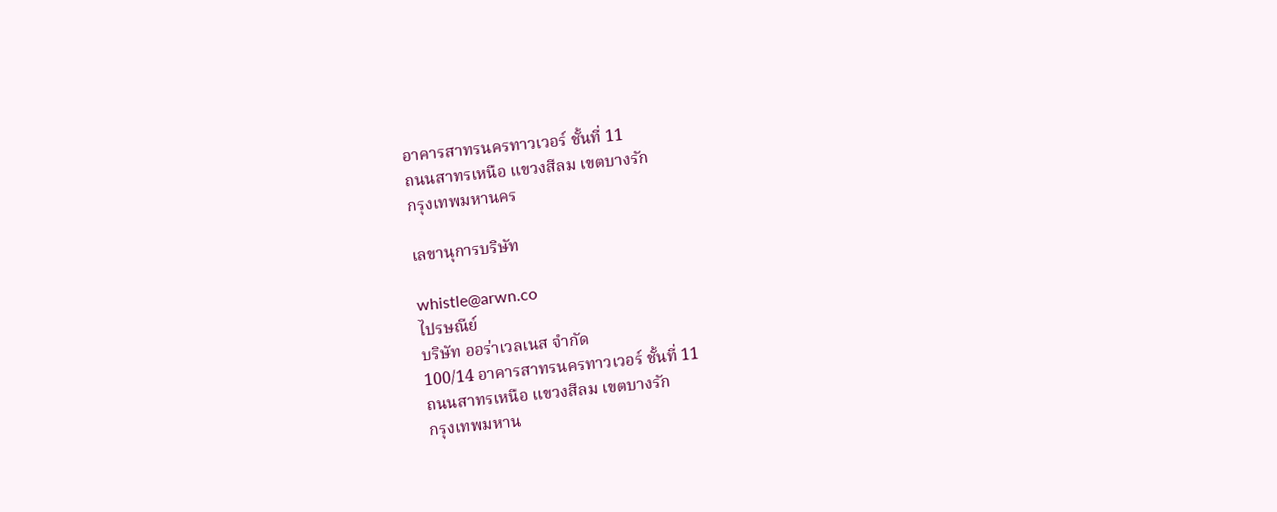อาคารสาทรนครทาวเวอร์ ชั้นที่ 11
ถนนสาทรเหนือ แขวงสีลม เขตบางรัก
กรุงเทพมหานคร

เลขานุการบริษัท

whistle@arwn.co
ไปรษณีย์
บริษัท ออร่าเวลเนส จำกัด
100/14 อาคารสาทรนครทาวเวอร์ ชั้นที่ 11
ถนนสาทรเหนือ แขวงสีลม เขตบางรัก
กรุงเทพมหาน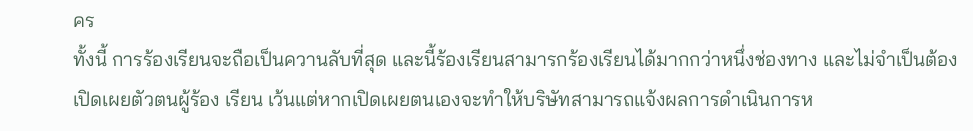คร
ทั้งนี้ การร้องเรียนจะถือเป็นควานลับที่สุด และนี้ร้องเรียนสามารกร้องเรียนได้มากกว่าหนึ่งช่องทาง และไม่จำเป็นต้องเปิดเผยตัวตนผู้ร้อง เรียน เว้นแต่หากเปิดเผยตนเองจะทำให้บริษัทสามารถแจ้งผลการดำเนินการห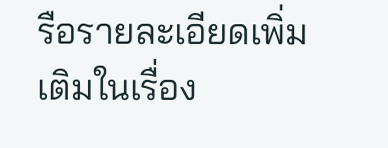รือรายละเอียดเพิ่มเติมในเรื่อง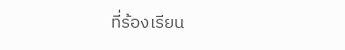ที่ร้องเรียน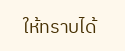ให้ทราบได้